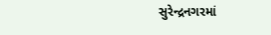સુરેન્દ્રનગરમાં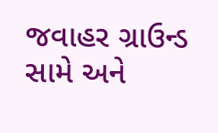જવાહર ગ્રાઉન્ડ સામે અને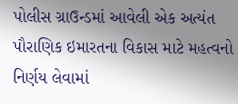પોલીસ ગ્રાઉન્ડમાં આવેલી એક અત્યંત પૌરાણિક ઇમારતના વિકાસ માટે મહત્વનો નિર્ણય લેવામાં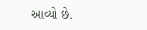આવ્યો છે.